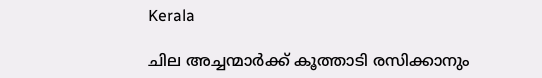Kerala

ചില അച്ചന്മാർക്ക് കൂത്താടി രസിക്കാനും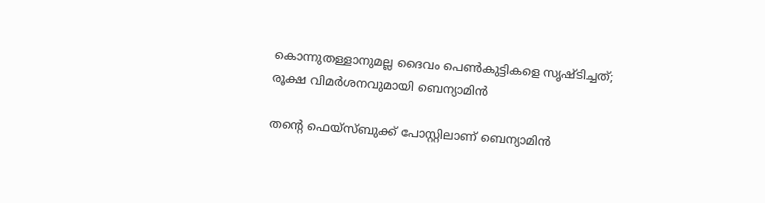കൊന്നുതള്ളാനുമല്ല ദൈവം പെൺകുട്ടികളെ സൃഷ്‌ടിച്ചത്; രൂക്ഷ വിമർശനവുമായി ബെന്യാമിൻ

തന്റെ ഫെയ്സ്ബുക്ക് പോസ്റ്റിലാണ് ബെന്യാമിൻ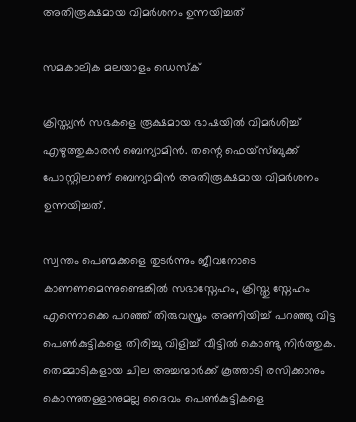അതിരൂക്ഷമായ വിമർശനം ഉന്നയിച്ചത്

സമകാലിക മലയാളം ഡെസ്ക്

ക്രിസ്ത്യൻ സഭകളെ രൂക്ഷമായ ഭാഷയിൽ വിമർശിച്ച് എഴുത്തുകാരൻ ബെന്യാമിൻ. തന്റെ ഫെയ്സ്ബുക്ക് പോസ്റ്റിലാണ് ബെന്യാമിൻ അതിരൂക്ഷമായ വിമർശനം ഉന്നയിച്ചത്.

സ്വന്തം പെണ്മക്കളെ തുടർന്നും ജീവനോടെ കാണണമെന്നുണ്ടെങ്കിൽ സഭാസ്നേഹം, ക്രിസ്തു സ്നേഹം എന്നൊക്കെ പറഞ്ഞ് തിരുവസ്ത്രം അണിയിച്ച് പറഞ്ഞു വിട്ട പെൺകുട്ടികളെ തിരിച്ചു വിളിച്ച് വീട്ടിൽ കൊണ്ടു നിർത്തുക. തെമ്മാടികളായ ചില അച്ചന്മാർക്ക് കൂത്താടി രസിക്കാനും കൊന്നുതള്ളാനുമല്ല ദൈവം പെൺകുട്ടികളെ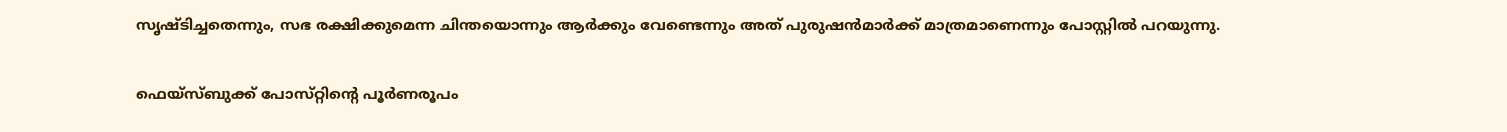സൃഷ്‌ടിച്ചതെന്നും, സഭ രക്ഷിക്കുമെന്ന ചിന്തയൊന്നും ആർക്കും വേണ്ടെന്നും അത് പുരുഷൻമാർക്ക് മാത്രമാണെന്നും പോസ്റ്റിൽ പറയുന്നു.

ഫെയ്സ്ബുക്ക് പോസ്‌റ്റിന്റെ പൂർണരൂപം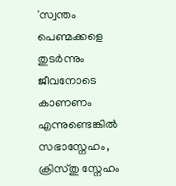'സ്വന്തം പെണ്മക്കളെ തുടർന്നും ജീവനോടെ കാണണം എന്നുണ്ടെങ്കിൽ സഭാസ്നേഹം, ക്രിസ്തു സ്നേഹം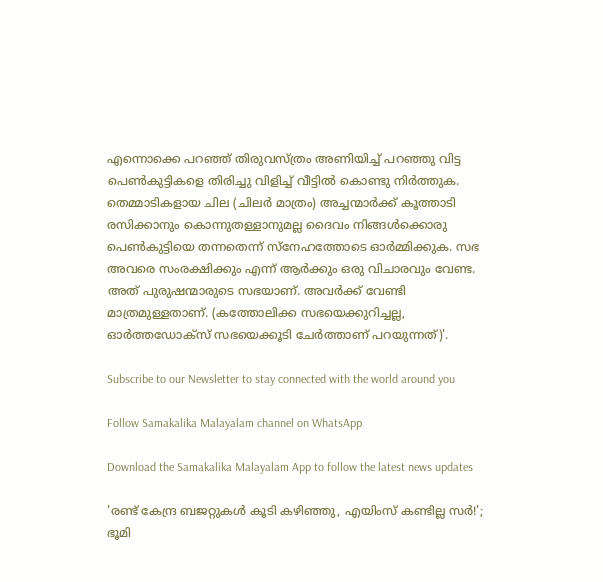എന്നൊക്കെ പറഞ്ഞ് തിരുവസ്ത്രം അണിയിച്ച് പറഞ്ഞു വിട്ട പെൺകുട്ടികളെ തിരിച്ചു വിളിച്ച് വീട്ടിൽ കൊണ്ടു നിർത്തുക. തെമ്മാടികളായ ചില (ചിലർ മാത്രം) അച്ചന്മാർക്ക് കൂത്താടി രസിക്കാനും കൊന്നുതള്ളാനുമല്ല ദൈവം നിങ്ങൾക്കൊരു പെൺകുട്ടിയെ തന്നതെന്ന് സ്നേഹത്തോടെ ഓർമ്മിക്കുക. സഭ അവരെ സംരക്ഷിക്കും എന്ന് ആർക്കും ഒരു വിചാരവും വേണ്ട. അത് പുരുഷന്മാരുടെ സഭയാണ്. അവർക്ക് വേണ്ടി മാത്രമുള്ളതാണ്. (കത്തോലിക്ക സഭയെക്കുറിച്ചല്ല, ഓർത്തഡോക്‌സ് സഭയെക്കൂടി ചേർത്താണ് പറയുന്നത്)'.

Subscribe to our Newsletter to stay connected with the world around you

Follow Samakalika Malayalam channel on WhatsApp

Download the Samakalika Malayalam App to follow the latest news updates

'രണ്ട് കേന്ദ്ര ബജറ്റുകള്‍ കൂടി കഴിഞ്ഞു, എയിംസ് കണ്ടില്ല സര്‍!'; ഭൂമി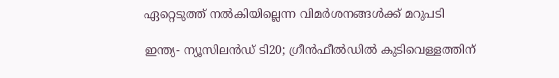ഏറ്റെടുത്ത് നല്‍കിയില്ലെന്ന വിമര്‍ശനങ്ങള്‍ക്ക് മറുപടി

ഇന്ത്യ- ന്യൂസിലൻഡ‍് ടി20; ഗ്രീൻഫീൽഡിൽ കുടിവെള്ളത്തിന്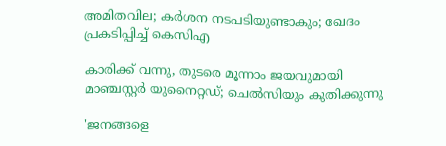അമിതവില; കർശന നടപടിയുണ്ടാകും; ഖേദം പ്രകടിപ്പിച്ച് കെസിഎ

കാരിക്ക് വന്നു, തുടരെ മൂന്നാം ജയവുമായി മാഞ്ചസ്റ്റര്‍ യുനൈറ്റഡ്; ചെല്‍സിയും കുതിക്കുന്നു

'ജനങ്ങളെ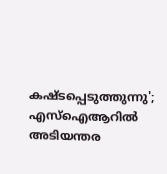കഷ്ടപ്പെടുത്തുന്നു'; എസ്ഐആറിൽ അടിയന്തര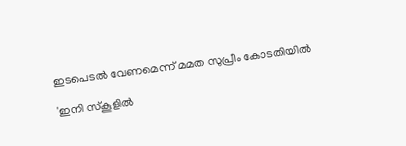ഇടപെടൽ വേണമെന്ന് മമത സുപ്രീം കോടതിയിൽ

'ഇനി സ്‌കൂളില്‍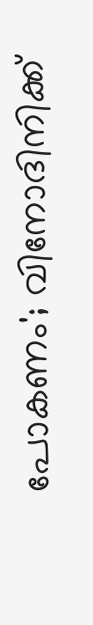പോകണം'; വിനോദിനിക്ക്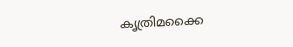കൃത്രിമക്കൈ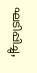ഘടിപ്പിച്ചു,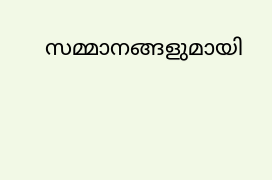സമ്മാനങ്ങളുമായി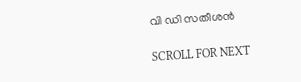വി ഡി സതീശന്‍

SCROLL FOR NEXT